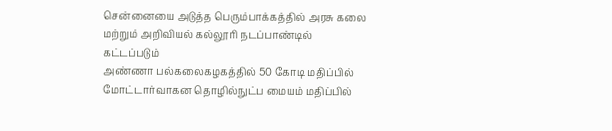சென்னையை அடுத்த பெரும்பாக்கத்தில் அரசு கலை மற்றும் அறிவியல் கல்லூரி நடப்பாண்டில் கட்டப்படும்
அண்ணா பல்கலைகழகத்தில் 50 கோடி மதிப்பில் மோட்டார்வாகன தொழில்நுட்ப மையம் மதிப்பில்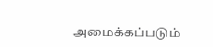அமைக்கப்படும்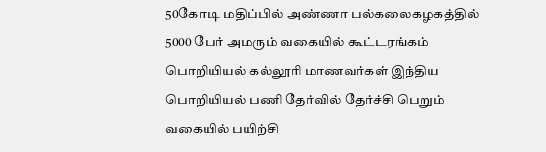50கோடி மதிப்பில் அண்ணா பல்கலைகழகத்தில் 5000 பேர் அமரும் வகையில் கூட்டரங்கம்
பொறியியல் கல்லூரி மாணவர்கள் இந்திய பொறியியல் பணி தேர்வில் தேர்ச்சி பெறும் வகையில் பயிற்சி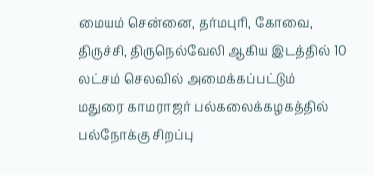மையம் சென்னை, தர்மபுரி, கோவை, திருச்சி, திருநெல்வேலி ஆகிய இடத்தில் 10 லட்சம் செலவில் அமைக்கப்பட்டும்
மதுரை காமராஜர் பல்கலைக்கழகத்தில் பல்நோக்கு சிறப்பு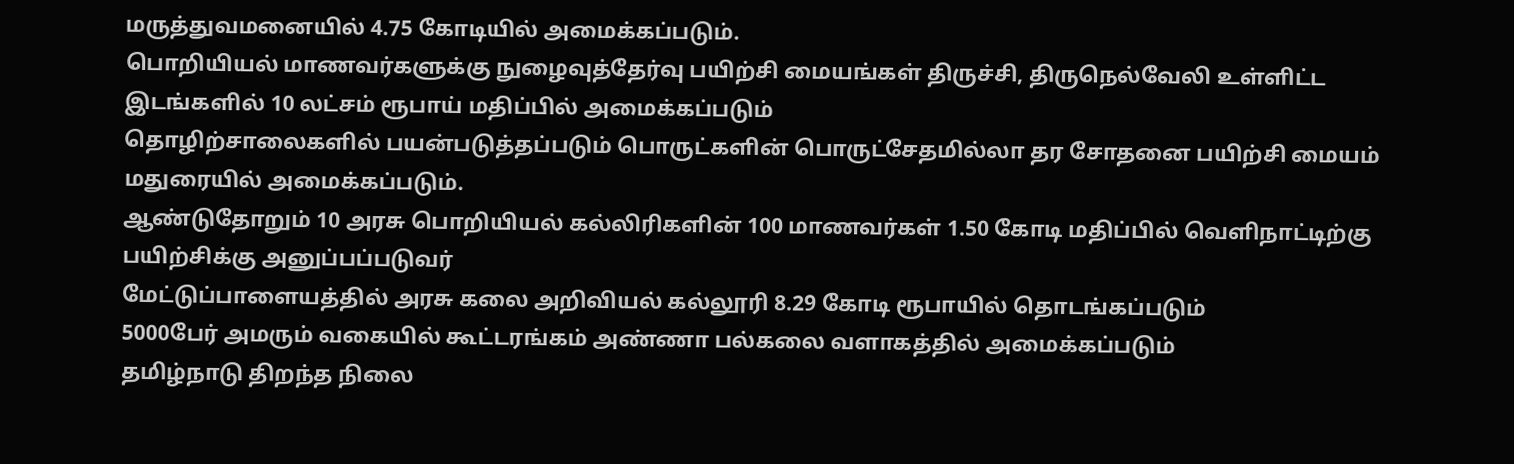மருத்துவமனையில் 4.75 கோடியில் அமைக்கப்படும்.
பொறியியல் மாணவர்களுக்கு நுழைவுத்தேர்வு பயிற்சி மையங்கள் திருச்சி, திருநெல்வேலி உள்ளிட்ட இடங்களில் 10 லட்சம் ரூபாய் மதிப்பில் அமைக்கப்படும்
தொழிற்சாலைகளில் பயன்படுத்தப்படும் பொருட்களின் பொருட்சேதமில்லா தர சோதனை பயிற்சி மையம் மதுரையில் அமைக்கப்படும்.
ஆண்டுதோறும் 10 அரசு பொறியியல் கல்லிரிகளின் 100 மாணவர்கள் 1.50 கோடி மதிப்பில் வெளிநாட்டிற்கு பயிற்சிக்கு அனுப்பப்படுவர்
மேட்டுப்பாளையத்தில் அரசு கலை அறிவியல் கல்லூரி 8.29 கோடி ரூபாயில் தொடங்கப்படும்
5000பேர் அமரும் வகையில் கூட்டரங்கம் அண்ணா பல்கலை வளாகத்தில் அமைக்கப்படும்
தமிழ்நாடு திறந்த நிலை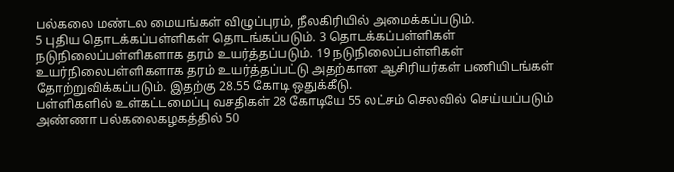பல்கலை மண்டல மையங்கள் விழுப்புரம், நீலகிரியில் அமைக்கப்படும்.
5 புதிய தொடக்கப்பள்ளிகள் தொடங்கப்படும். 3 தொடக்கப்பள்ளிகள் நடுநிலைப்பள்ளிகளாக தரம் உயர்த்தப்படும். 19 நடுநிலைப்பள்ளிகள் உயர்நிலைபள்ளிகளாக தரம் உயர்த்தப்பட்டு அதற்கான ஆசிரியர்கள் பணியிடங்கள் தோற்றுவிக்கப்படும். இதற்கு 28.55 கோடி ஒதுக்கீடு.
பள்ளிகளில் உள்கட்டமைப்பு வசதிகள் 28 கோடியே 55 லட்சம் செலவில் செய்யப்படும்
அண்ணா பல்கலைகழகத்தில் 50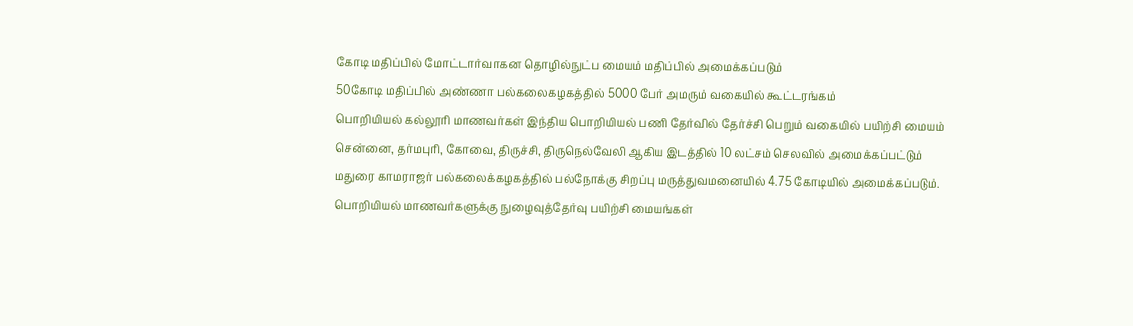கோடி மதிப்பில் மோட்டார்வாகன தொழில்நுட்ப மையம் மதிப்பில் அமைக்கப்படும்
50கோடி மதிப்பில் அண்ணா பல்கலைகழகத்தில் 5000 பேர் அமரும் வகையில் கூட்டரங்கம்
பொறியியல் கல்லூரி மாணவர்கள் இந்திய பொறியியல் பணி தேர்வில் தேர்ச்சி பெறும் வகையில் பயிற்சி மையம் சென்னை, தர்மபுரி, கோவை, திருச்சி, திருநெல்வேலி ஆகிய இடத்தில் 10 லட்சம் செலவில் அமைக்கப்பட்டும்
மதுரை காமராஜர் பல்கலைக்கழகத்தில் பல்நோக்கு சிறப்பு மருத்துவமனையில் 4.75 கோடியில் அமைக்கப்படும்.
பொறியியல் மாணவர்களுக்கு நுழைவுத்தேர்வு பயிற்சி மையங்கள்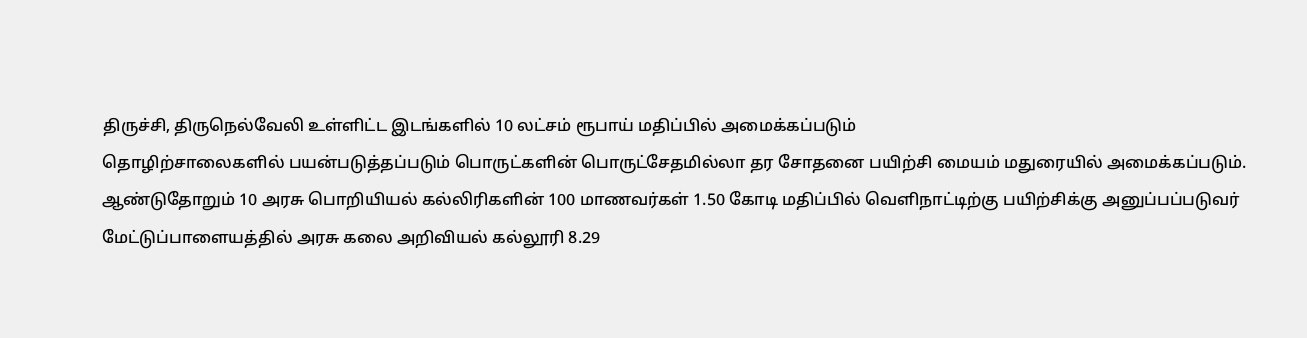திருச்சி, திருநெல்வேலி உள்ளிட்ட இடங்களில் 10 லட்சம் ரூபாய் மதிப்பில் அமைக்கப்படும்
தொழிற்சாலைகளில் பயன்படுத்தப்படும் பொருட்களின் பொருட்சேதமில்லா தர சோதனை பயிற்சி மையம் மதுரையில் அமைக்கப்படும்.
ஆண்டுதோறும் 10 அரசு பொறியியல் கல்லிரிகளின் 100 மாணவர்கள் 1.50 கோடி மதிப்பில் வெளிநாட்டிற்கு பயிற்சிக்கு அனுப்பப்படுவர்
மேட்டுப்பாளையத்தில் அரசு கலை அறிவியல் கல்லூரி 8.29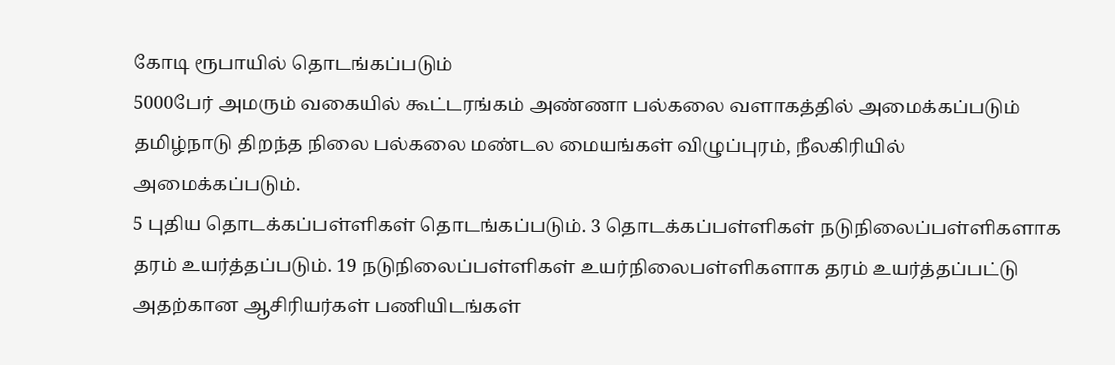கோடி ரூபாயில் தொடங்கப்படும்
5000பேர் அமரும் வகையில் கூட்டரங்கம் அண்ணா பல்கலை வளாகத்தில் அமைக்கப்படும்
தமிழ்நாடு திறந்த நிலை பல்கலை மண்டல மையங்கள் விழுப்புரம், நீலகிரியில் அமைக்கப்படும்.
5 புதிய தொடக்கப்பள்ளிகள் தொடங்கப்படும். 3 தொடக்கப்பள்ளிகள் நடுநிலைப்பள்ளிகளாக தரம் உயர்த்தப்படும். 19 நடுநிலைப்பள்ளிகள் உயர்நிலைபள்ளிகளாக தரம் உயர்த்தப்பட்டு அதற்கான ஆசிரியர்கள் பணியிடங்கள்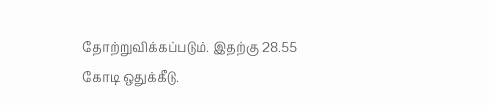தோற்றுவிக்கப்படும். இதற்கு 28.55 கோடி ஒதுக்கீடு.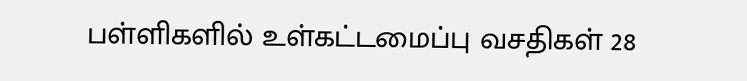பள்ளிகளில் உள்கட்டமைப்பு வசதிகள் 28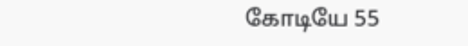கோடியே 55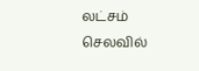லட்சம் செலவில்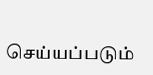செய்யப்படும்